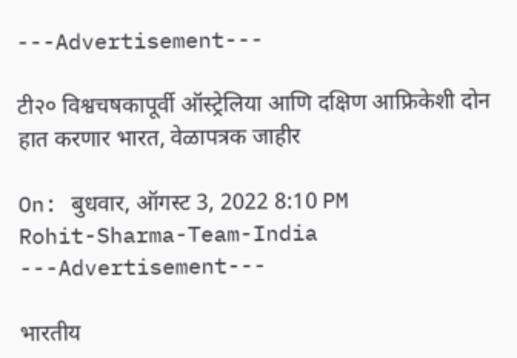---Advertisement---

टी२० विश्वचषकापूर्वी ऑस्ट्रेलिया आणि दक्षिण आफ्रिकेशी दोन हात करणार भारत, वेळापत्रक जाहीर

On: बुधवार, ऑगस्ट 3, 2022 8:10 PM
Rohit-Sharma-Team-India
---Advertisement---

भारतीय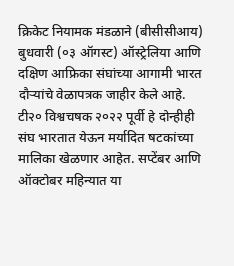क्रिकेट नियामक मंडळाने (बीसीसीआय) बुधवारी (०३ ऑगस्ट) ऑस्ट्रेलिया आणि दक्षिण आफ्रिका संघांच्या आगामी भारत  दौऱ्यांचे वेळापत्रक जाहीर केले आहे. टी२० विश्वचषक २०२२ पूर्वी हे दोन्हीही संघ भारतात येऊन मर्यादित षटकांच्या मालिका खेळणार आहेत. सप्टेंबर आणि ऑक्टोबर महिन्यात या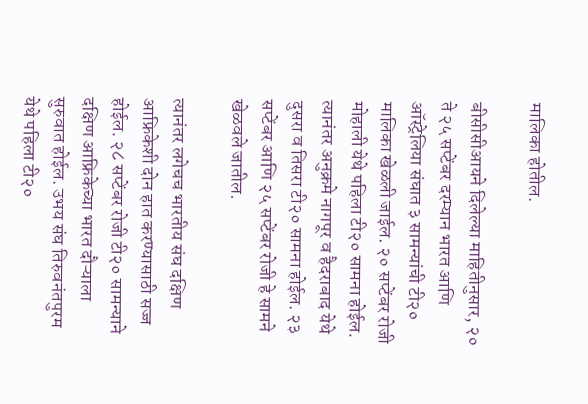मालिका होतील.

बीसीसीआयने दिलेल्या माहितीनुसार, २० ते २५ सप्टेंबर दरम्यान भारत आणि ऑस्ट्रेलिया संघात ३ सामन्यांची टी२० मालिका खेळली जाईल. २० सप्टेंबर रोजी मोहाली येथे पहिला टी२० सामना होईल. त्यानंतर अनुक्रमे नागपूर व हैदराबाद येथे दुसरा व तिसरा टी२० सामना होईल. २३ सप्टेंबर आणि २५ सप्टेंबर रोजी हे सामने खेळवले जातील.

त्यानंतर लगेचच भारतीय संघ दक्षिण आफ्रिकेशी दोन हात करण्यासाठी सज्ज होईल. २८ सप्टेंबर रोजी टी२० सामन्याने दक्षिण आफ्रिकेच्या भारत दौऱ्याला सुरुवात होईल. उभय संघ तिरुवनंतपुरम येथे पहिला टी२०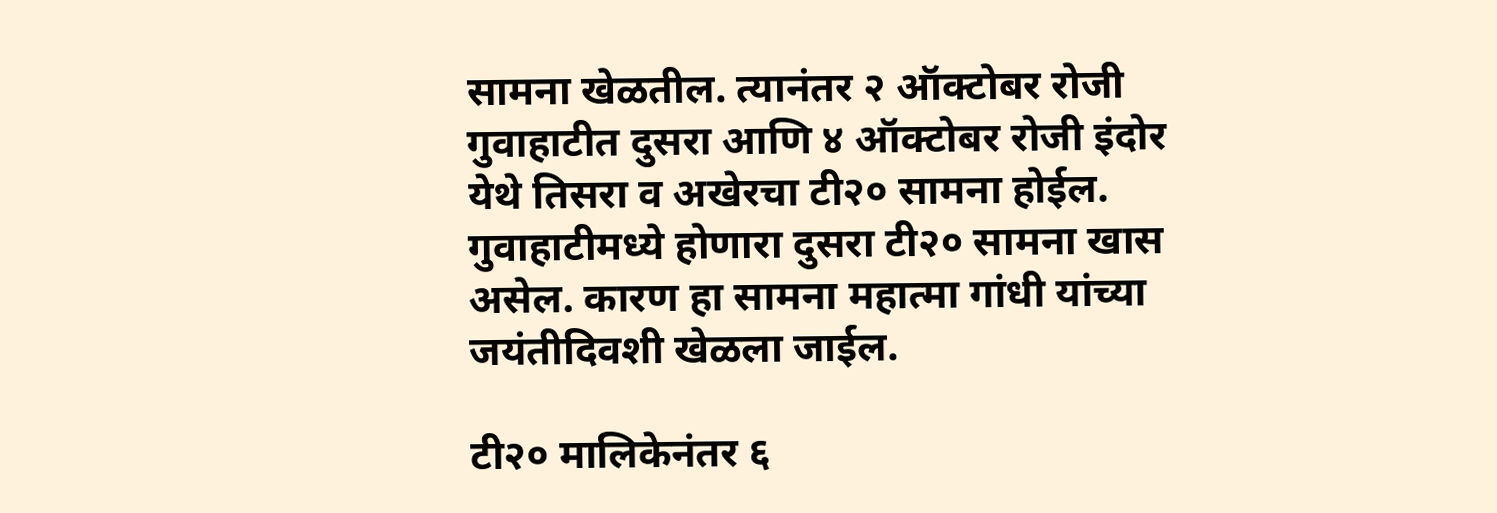सामना खेळतील. त्यानंतर २ ऑक्टोबर रोजी गुवाहाटीत दुसरा आणि ४ ऑक्टोबर रोजी इंदोर येथे तिसरा व अखेरचा टी२० सामना होईल. गुवाहाटीमध्ये होणारा दुसरा टी२० सामना खास असेल. कारण हा सामना महात्मा गांधी यांच्या जयंतीदिवशी खेळला जाईल.

टी२० मालिकेनंतर ६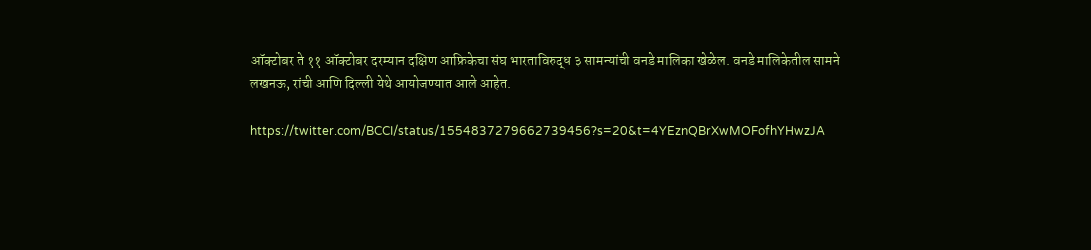ऑक्टोबर ते ११ ऑक्टोबर दरम्यान दक्षिण आफ्रिकेचा संघ भारताविरुद्ध ३ सामन्यांची वनडे मालिका खेळेल. वनडे मालिकेतील सामने लखनऊ, रांची आणि दिल्ली येथे आयोजण्यात आले आहेत.

https://twitter.com/BCCI/status/1554837279662739456?s=20&t=4YEznQBrXwMOFofhYHwzJA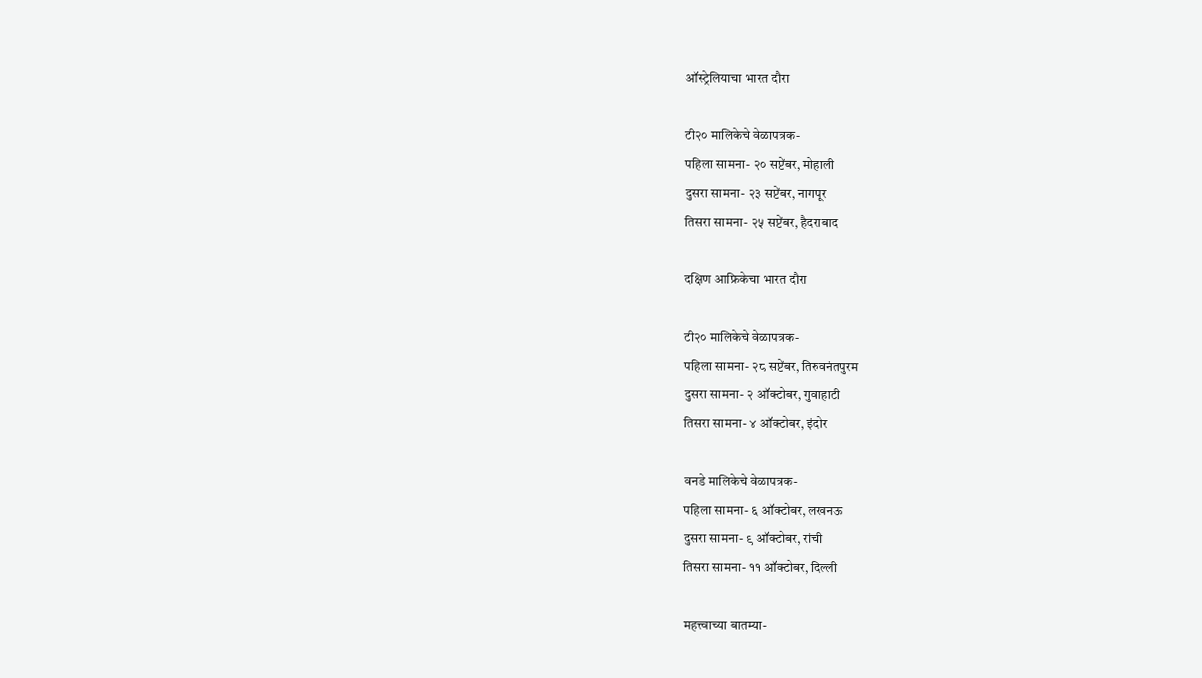ऑस्ट्रेलियाचा भारत दौरा

टी२० मालिकेचे वेळापत्रक-
पहिला सामना- २० सप्टेंबर, मोहाली
दुसरा सामना- २३ सप्टेंबर, नागपूर
तिसरा सामना- २५ सप्टेंबर, हैदराबाद

दक्षिण आफ्रिकेचा भारत दौरा

टी२० मालिकेचे वेळापत्रक-
पहिला सामना- २८ सप्टेंबर, तिरुवनंतपुरम
दुसरा सामना- २ ऑक्टोबर, गुवाहाटी
तिसरा सामना- ४ ऑक्टोबर, इंदोर

वनडे मालिकेचे वेळापत्रक-
पहिला सामना- ६ ऑक्टोबर, लखनऊ
दुसरा सामना- ९ ऑक्टोबर, रांची
तिसरा सामना- ११ ऑक्टोबर, दिल्ली

महत्त्वाच्या बातम्या-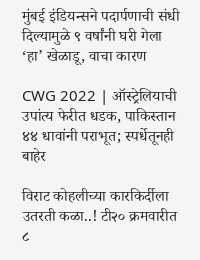मुंबई इंडियन्सने पदार्पणाची संधी दिल्यामुळे ९ वर्षांनी घरी गेला ‘हा’ खेळाडू, वाचा कारण

CWG 2022 | ऑस्ट्रेलियाची उपांत्य फेरीत धडक, पाकिस्तान ४४ धावांनी पराभूत; स्पर्धेतूनही बाहेर

विराट कोहलीच्या कारकिर्दीला उतरती कळा..! टी२० क्रमवारीत ८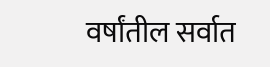वर्षांतील सर्वात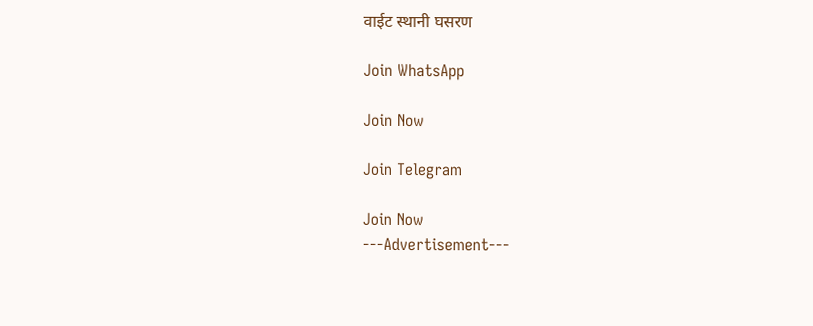वाईट स्थानी घसरण

Join WhatsApp

Join Now

Join Telegram

Join Now
---Advertisement---